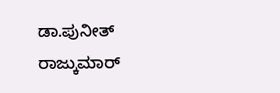ಡಾ.ಪುನೀತ್ ರಾಜ್ಕುಮಾರ್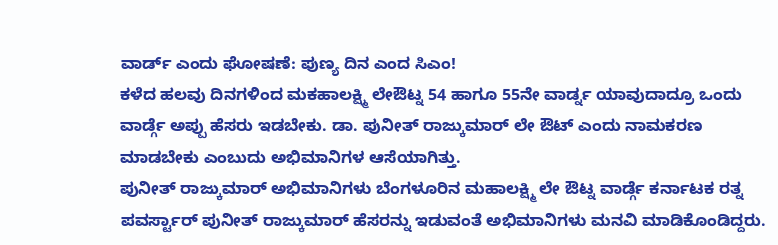ವಾರ್ಡ್ ಎಂದು ಘೋಷಣೆ: ಪುಣ್ಯ ದಿನ ಎಂದ ಸಿಎಂ!
ಕಳೆದ ಹಲವು ದಿನಗಳಿಂದ ಮಕಹಾಲಕ್ಷ್ಮಿ ಲೇಔಟ್ನ 54 ಹಾಗೂ 55ನೇ ವಾರ್ಡ್ನ ಯಾವುದಾದ್ರೂ ಒಂದು ವಾರ್ಡ್ಗೆ ಅಪ್ಪು ಹೆಸರು ಇಡಬೇಕು. ಡಾ. ಪುನೀತ್ ರಾಜ್ಕುಮಾರ್ ಲೇ ಔಟ್ ಎಂದು ನಾಮಕರಣ ಮಾಡಬೇಕು ಎಂಬುದು ಅಭಿಮಾನಿಗಳ ಆಸೆಯಾಗಿತ್ತು.
ಪುನೀತ್ ರಾಜ್ಕುಮಾರ್ ಅಭಿಮಾನಿಗಳು ಬೆಂಗಳೂರಿನ ಮಹಾಲಕ್ಷ್ಮಿ ಲೇ ಔಟ್ನ ವಾರ್ಡ್ಗೆ ಕರ್ನಾಟಕ ರತ್ನ ಪವರ್ಸ್ಟಾರ್ ಪುನೀತ್ ರಾಜ್ಕುಮಾರ್ ಹೆಸರನ್ನು ಇಡುವಂತೆ ಅಭಿಮಾನಿಗಳು ಮನವಿ ಮಾಡಿಕೊಂಡಿದ್ದರು.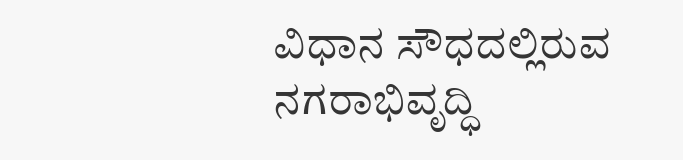ವಿಧಾನ ಸೌಧದಲ್ಲಿರುವ ನಗರಾಭಿವೃದ್ಧಿ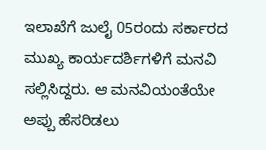ಇಲಾಖೆಗೆ ಜುಲೈ 05ರಂದು ಸರ್ಕಾರದ ಮುಖ್ಯ ಕಾರ್ಯದರ್ಶಿಗಳಿಗೆ ಮನವಿ ಸಲ್ಲಿಸಿದ್ದರು. ಆ ಮನವಿಯಂತೆಯೇ ಅಪ್ಪು ಹೆಸರಿಡಲು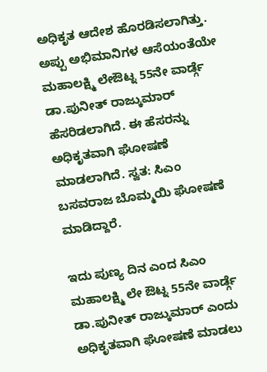ಅಧಿಕೃತ ಆದೇಶ ಹೊರಡಿಸಲಾಗಿತ್ತು.
ಅಪ್ಪು ಅಭಿಮಾನಿಗಳ ಆಸೆಯಂತೆಯೇ ಮಹಾಲಕ್ಷ್ಮಿ ಲೇಔಟ್ನ 55ನೇ ವಾರ್ಡ್ಗೆ ಡಾ.ಪುನೀತ್ ರಾಜ್ಕುಮಾರ್ ಹೆಸರಿಡಲಾಗಿದೆ. ಈ ಹೆಸರನ್ನು ಅಧಿಕೃತವಾಗಿ ಘೋಷಣೆ ಮಾಡಲಾಗಿದೆ. ಸ್ವತ: ಸಿಎಂ ಬಸವರಾಜ ಬೊಮ್ಮಯಿ ಘೋಷಣೆ ಮಾಡಿದ್ದಾರೆ.

ಇದು ಪುಣ್ಯ ದಿನ ಎಂದ ಸಿಎಂ
ಮಹಾಲಕ್ಷ್ಮಿ ಲೇ ಔಟ್ನ 55ನೇ ವಾರ್ಡ್ಗೆ ಡಾ.ಪುನೀತ್ ರಾಜ್ಕುಮಾರ್ ಎಂದು ಅಧಿಕೃತವಾಗಿ ಘೋಷಣೆ ಮಾಡಲು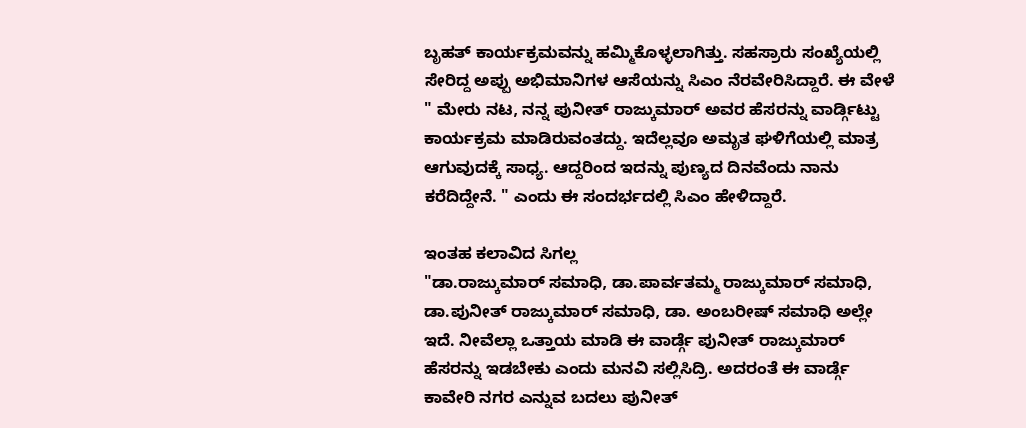ಬೃಹತ್ ಕಾರ್ಯಕ್ರಮವನ್ನು ಹಮ್ಮಿಕೊಳ್ಳಲಾಗಿತ್ತು. ಸಹಸ್ರಾರು ಸಂಖ್ಯೆಯಲ್ಲಿ ಸೇರಿದ್ದ ಅಪ್ಪು ಅಭಿಮಾನಿಗಳ ಆಸೆಯನ್ನು ಸಿಎಂ ನೆರವೇರಿಸಿದ್ದಾರೆ. ಈ ವೇಳೆ " ಮೇರು ನಟ, ನನ್ನ ಪುನೀತ್ ರಾಜ್ಕುಮಾರ್ ಅವರ ಹೆಸರನ್ನು ವಾರ್ಡ್ಗಿಟ್ಟು ಕಾರ್ಯಕ್ರಮ ಮಾಡಿರುವಂತದ್ದು. ಇದೆಲ್ಲವೂ ಅಮೃತ ಘಳಿಗೆಯಲ್ಲಿ ಮಾತ್ರ ಆಗುವುದಕ್ಕೆ ಸಾಧ್ಯ. ಆದ್ದರಿಂದ ಇದನ್ನು ಪುಣ್ಯದ ದಿನವೆಂದು ನಾನು ಕರೆದಿದ್ದೇನೆ. " ಎಂದು ಈ ಸಂದರ್ಭದಲ್ಲಿ ಸಿಎಂ ಹೇಳಿದ್ದಾರೆ.

ಇಂತಹ ಕಲಾವಿದ ಸಿಗಲ್ಲ
"ಡಾ.ರಾಜ್ಕುಮಾರ್ ಸಮಾಧಿ, ಡಾ.ಪಾರ್ವತಮ್ಮ ರಾಜ್ಕುಮಾರ್ ಸಮಾಧಿ, ಡಾ.ಪುನೀತ್ ರಾಜ್ಕುಮಾರ್ ಸಮಾಧಿ, ಡಾ. ಅಂಬರೀಷ್ ಸಮಾಧಿ ಅಲ್ಲೇ ಇದೆ. ನೀವೆಲ್ಲಾ ಒತ್ತಾಯ ಮಾಡಿ ಈ ವಾರ್ಡ್ಗೆ ಪುನೀತ್ ರಾಜ್ಕುಮಾರ್ ಹೆಸರನ್ನು ಇಡಬೇಕು ಎಂದು ಮನವಿ ಸಲ್ಲಿಸಿದ್ರಿ. ಅದರಂತೆ ಈ ವಾರ್ಡ್ಗೆ ಕಾವೇರಿ ನಗರ ಎನ್ನುವ ಬದಲು ಪುನೀತ್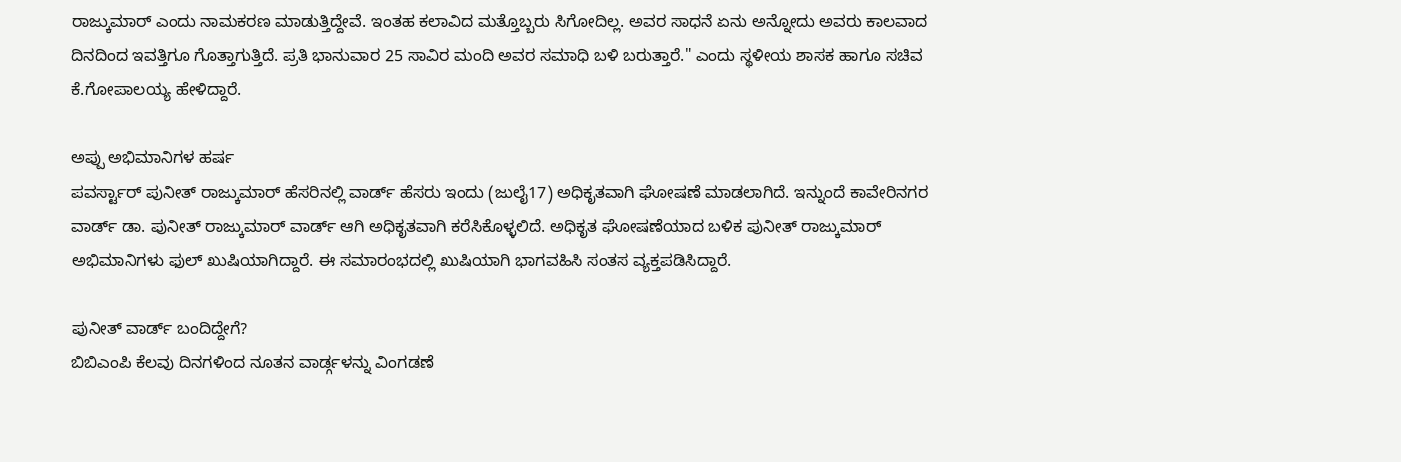ರಾಜ್ಕುಮಾರ್ ಎಂದು ನಾಮಕರಣ ಮಾಡುತ್ತಿದ್ದೇವೆ. ಇಂತಹ ಕಲಾವಿದ ಮತ್ತೊಬ್ಬರು ಸಿಗೋದಿಲ್ಲ. ಅವರ ಸಾಧನೆ ಏನು ಅನ್ನೋದು ಅವರು ಕಾಲವಾದ ದಿನದಿಂದ ಇವತ್ತಿಗೂ ಗೊತ್ತಾಗುತ್ತಿದೆ. ಪ್ರತಿ ಭಾನುವಾರ 25 ಸಾವಿರ ಮಂದಿ ಅವರ ಸಮಾಧಿ ಬಳಿ ಬರುತ್ತಾರೆ." ಎಂದು ಸ್ಥಳೀಯ ಶಾಸಕ ಹಾಗೂ ಸಚಿವ ಕೆ.ಗೋಪಾಲಯ್ಯ ಹೇಳಿದ್ದಾರೆ.

ಅಪ್ಪು ಅಭಿಮಾನಿಗಳ ಹರ್ಷ
ಪವರ್ಸ್ಟಾರ್ ಪುನೀತ್ ರಾಜ್ಕುಮಾರ್ ಹೆಸರಿನಲ್ಲಿ ವಾರ್ಡ್ ಹೆಸರು ಇಂದು (ಜುಲೈ17) ಅಧಿಕೃತವಾಗಿ ಘೋಷಣೆ ಮಾಡಲಾಗಿದೆ. ಇನ್ನುಂದೆ ಕಾವೇರಿನಗರ ವಾರ್ಡ್ ಡಾ. ಪುನೀತ್ ರಾಜ್ಕುಮಾರ್ ವಾರ್ಡ್ ಆಗಿ ಅಧಿಕೃತವಾಗಿ ಕರೆಸಿಕೊಳ್ಳಲಿದೆ. ಅಧಿಕೃತ ಘೋಷಣೆಯಾದ ಬಳಿಕ ಪುನೀತ್ ರಾಜ್ಕುಮಾರ್ ಅಭಿಮಾನಿಗಳು ಫುಲ್ ಖುಷಿಯಾಗಿದ್ದಾರೆ. ಈ ಸಮಾರಂಭದಲ್ಲಿ ಖುಷಿಯಾಗಿ ಭಾಗವಹಿಸಿ ಸಂತಸ ವ್ಯಕ್ತಪಡಿಸಿದ್ದಾರೆ.

ಪುನೀತ್ ವಾರ್ಡ್ ಬಂದಿದ್ದೇಗೆ?
ಬಿಬಿಎಂಪಿ ಕೆಲವು ದಿನಗಳಿಂದ ನೂತನ ವಾರ್ಡ್ಗಳನ್ನು ವಿಂಗಡಣೆ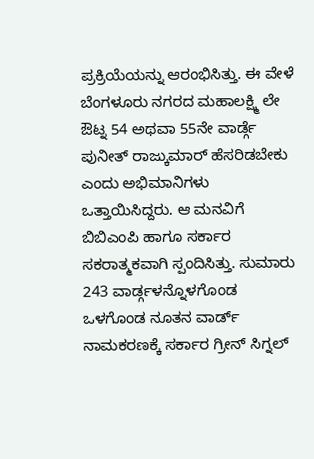ಪ್ರಕ್ರಿಯೆಯನ್ನು ಆರಂಭಿಸಿತ್ತು. ಈ ವೇಳೆ ಬೆಂಗಳೂರು ನಗರದ ಮಹಾಲಕ್ಷ್ಮಿ ಲೇ ಔಟ್ನ 54 ಅಥವಾ 55ನೇ ವಾರ್ಡ್ಗೆ ಪುನೀತ್ ರಾಜ್ಕುಮಾರ್ ಹೆಸರಿಡಬೇಕು ಎಂದು ಅಭಿಮಾನಿಗಳು ಒತ್ತಾಯಿಸಿದ್ದರು. ಆ ಮನವಿಗೆ ಬಿಬಿಎಂಪಿ ಹಾಗೂ ಸರ್ಕಾರ ಸಕರಾತ್ಮಕವಾಗಿ ಸ್ಪಂದಿಸಿತ್ತು. ಸುಮಾರು 243 ವಾರ್ಡ್ಗಳನ್ನೊಳಗೊಂಡ ಒಳಗೊಂಡ ನೂತನ ವಾರ್ಡ್ ನಾಮಕರಣಕ್ಕೆ ಸರ್ಕಾರ ಗ್ರೀನ್ ಸಿಗ್ನಲ್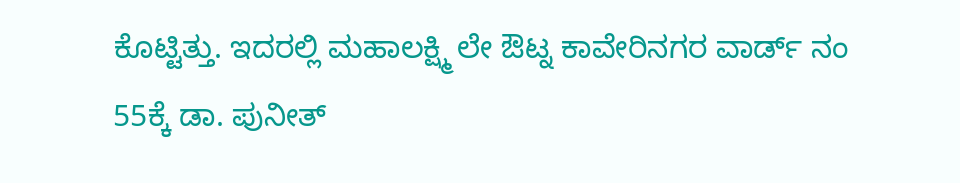ಕೊಟ್ಟಿತ್ತು. ಇದರಲ್ಲಿ ಮಹಾಲಕ್ಷ್ಮಿ ಲೇ ಔಟ್ನ ಕಾವೇರಿನಗರ ವಾರ್ಡ್ ನಂ 55ಕ್ಕೆ ಡಾ. ಪುನೀತ್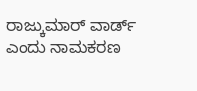ರಾಜ್ಕುಮಾರ್ ವಾರ್ಡ್ ಎಂದು ನಾಮಕರಣ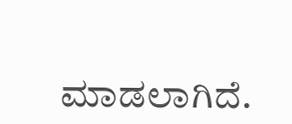ಮಾಡಲಾಗಿದೆ.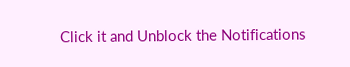Click it and Unblock the Notifications